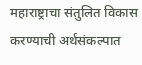महाराष्ट्राचा संतुलित विकास करण्याची अर्थसंकल्पात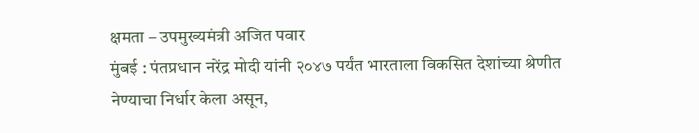क्षमता – उपमुख्यमंत्री अजित पवार
मुंबई : पंतप्रधान नरेंद्र मोदी यांनी २०४७ पर्यंत भारताला विकसित देशांच्या श्रेणीत नेण्याचा निर्धार केला असून,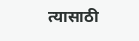त्यासाठी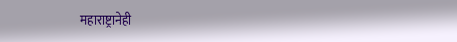महाराष्ट्रानेही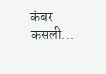कंबर कसली...